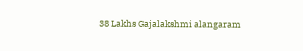38 Lakhs Gajalakshmi alangaram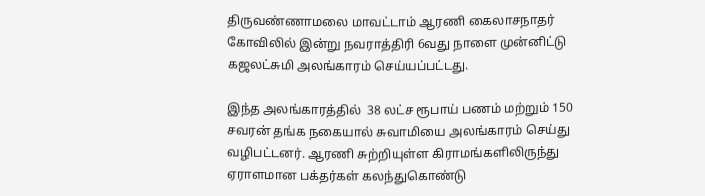திருவண்ணாமலை மாவட்டாம் ஆரணி கைலாசநாதர் கோவிலில் இன்று நவராத்திரி 6வது நாளை முன்னிட்டு கஜலட்சுமி அலங்காரம் செய்யப்பட்டது.

இந்த அலங்காரத்தில்  38 லட்ச ரூபாய் பணம் மற்றும் 150 சவரன் தங்க நகையால் சுவாமியை அலங்காரம் செய்து வழிபட்டனர். ஆரணி சுற்றியுள்ள கிராமங்களிலிருந்து ஏராளமான பக்தர்கள் கலந்துகொண்டு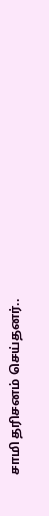சாமி தரிசனம் செய்தனர்..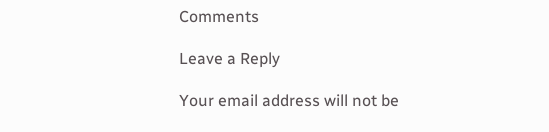Comments

Leave a Reply

Your email address will not be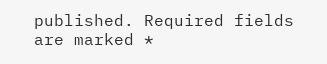published. Required fields are marked *